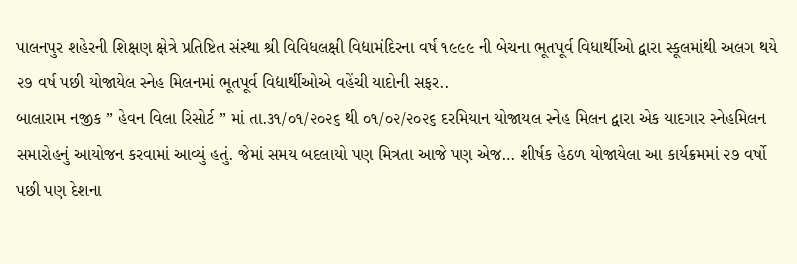પાલનપુર શહેરની શિક્ષણ ક્ષેત્રે પ્રતિષ્ટિત સંસ્થા શ્રી વિવિધલક્ષી વિદ્યામંદિરના વર્ષ ૧૯૯૯ ની બેચના ભૂતપૂર્વ વિધાર્થીઓ દ્વારા સ્કૂલમાંથી અલગ થયે ૨૭ વર્ષ પછી યોજાયેલ સ્નેહ મિલનમાં ભૂતપૂર્વ વિદ્યાર્થીઓએ વહેંચી યાદોની સફર..
બાલારામ નજીક ” હેવન વિલા રિસોર્ટ ” માં તા.૩૧/૦૧/૨૦૨૬ થી ૦૧/૦૨/૨૦૨૬ દરમિયાન યોજાયલ સ્નેહ મિલન દ્વારા એક યાદગાર સ્નેહમિલન સમારોહનું આયોજન કરવામાં આવ્યું હતું. જેમાં સમય બદલાયો પણ મિત્રતા આજે પણ એજ… શીર્ષક હેઠળ યોજાયેલા આ કાર્યક્રમમાં ૨૭ વર્ષો પછી પણ દેશના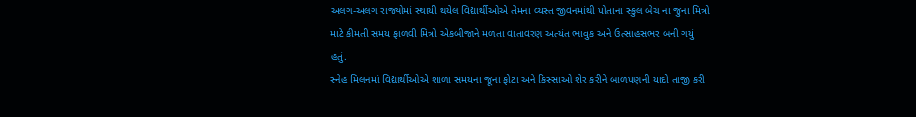અલગ-અલગ રાજ્યોમાં સ્થાયી થયેલ વિદ્યાર્થીઓએ તેમના વ્યસ્ત જીવનમાંથી પોતાના સ્કુલ બેચ ના જુના મિત્રો માટે કીમતી સમય ફાળવી મિત્રો એકબીજાને મળતા વાતાવરણ અત્યંત ભાવુક અને ઉત્સાહસભર બની ગયું હતું.
સ્નેહ મિલનમાં વિદ્યાર્થીઓએ શાળા સમયના જૂના ફોટા અને કિસ્સાઓ શેર કરીને બાળપણની યાદો તાજી કરી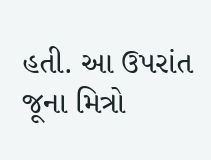હતી. આ ઉપરાંત જૂના મિત્રો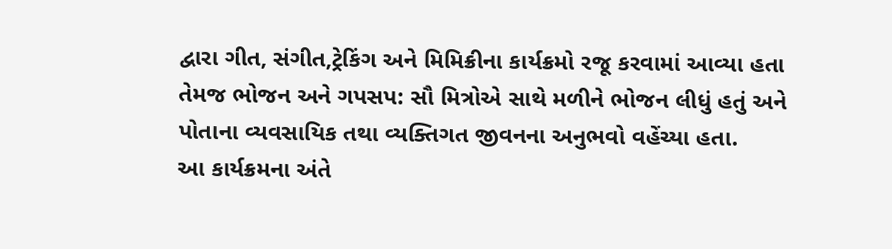દ્વારા ગીત, સંગીત,ટ્રેકિંગ અને મિમિક્રીના કાર્યક્રમો રજૂ કરવામાં આવ્યા હતા તેમજ ભોજન અને ગપસપ: સૌ મિત્રોએ સાથે મળીને ભોજન લીધું હતું અને પોતાના વ્યવસાયિક તથા વ્યક્તિગત જીવનના અનુભવો વહેંચ્યા હતા.
આ કાર્યક્રમના અંતે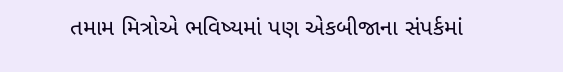તમામ મિત્રોએ ભવિષ્યમાં પણ એકબીજાના સંપર્કમાં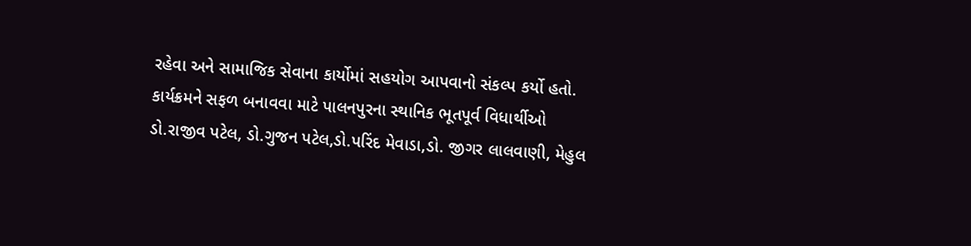રહેવા અને સામાજિક સેવાના કાર્યોમાં સહયોગ આપવાનો સંકલ્પ કર્યો હતો. કાર્યક્રમને સફળ બનાવવા માટે પાલનપુરના સ્થાનિક ભૂતપૂર્વ વિધાર્થીઓ ડો.રાજીવ પટેલ, ડો.ગુજન પટેલ,ડો.પરિંદ મેવાડા,ડો. જીગર લાલવાણી, મેહુલ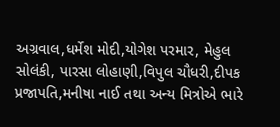અગ્રવાલ,ધર્મેશ મોદી,યોગેશ પરમાર, મેહુલ સોલંકી, પારસા લોહાણી,વિપુલ ચૌધરી,દીપક પ્રજાપતિ,મનીષા નાઈ તથા અન્ય મિત્રોએ ભારે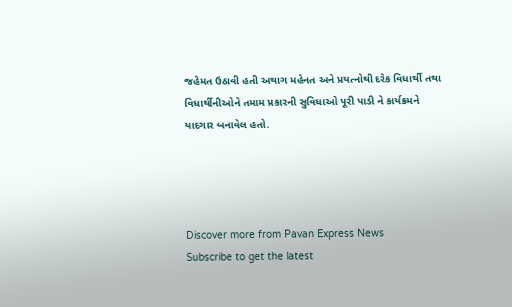જહેમત ઉઠાવી હતી અથાગ મહેનત અને પ્રયત્નોથી દરેક વિધાર્થી તથા વિધાર્થીનીઓને તમામ પ્રકારની સુવિધાઓ પૂરી પાડી ને કાર્યક્રમને યાદગાર બનાવેલ હતો.




Discover more from Pavan Express News
Subscribe to get the latest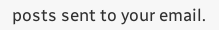posts sent to your email.